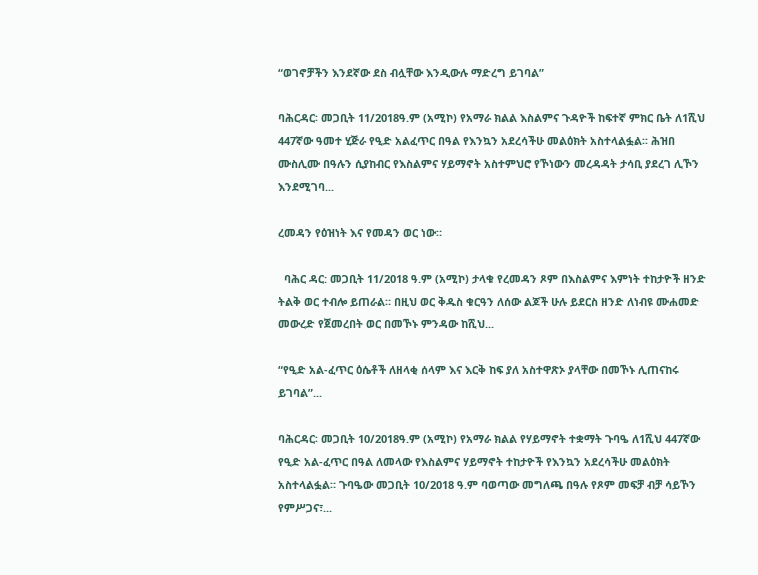“ወገኖቻችን እንደኛው ደስ ብሏቸው እንዲውሉ ማድረግ ይገባል”

ባሕርዳር፡ መጋቢት 11/2018ዓ.ም (አሚኮ) የአማራ ክልል እስልምና ጉዳዮች ከፍተኛ ምክር ቤት ለ1ሺህ 447ኛው ዓመተ ሂጅራ የዒድ አልፈጥር በዓል የእንኳን አደረሳችሁ መልዕክት አስተላልፏል፡፡ ሕዝበ ሙስሊሙ በዓሉን ሲያከብር የእስልምና ሃይማኖት አስተምህሮ የኾነውን መረዳዳት ታሳቢ ያደረገ ሊኾን እንደሚገባ...

ረመዳን የዕዝነት እና የመዳን ወር ነው።

  ባሕር ዳር: መጋቢት 11/2018 ዓ.ም (አሚኮ) ታላቁ የረመዳን ጾም በእስልምና እምነት ተከታዮች ዘንድ ትልቅ ወር ተብሎ ይጠራል። በዚህ ወር ቅዱስ ቁርዓን ለሰው ልጆች ሁሉ ይደርስ ዘንድ ለነብዩ ሙሐመድ መውረድ የጀመረበት ወር በመኾኑ ምንዳው ከሺህ...

“የዒድ አል-ፈጥር ዕሴቶች ለዘላቂ ሰላም እና እርቅ ከፍ ያለ አስተዋጽኦ ያላቸው በመኾኑ ሊጠናከሩ ይገባል”...

ባሕርዳር፡ መጋቢት 10/2018ዓ.ም (አሚኮ) የአማራ ክልል የሃይማኖት ተቋማት ጉባዔ ለ1ሺህ 447ኛው የዒድ አል-ፈጥር በዓል ለመላው የእስልምና ሃይማኖት ተከታዮች የእንኳን አደረሳችሁ መልዕክት አስተላልፏል። ጉባዔው መጋቢት 10/2018 ዓ.ም ባወጣው መግለጫ በዓሉ የጾም መፍቻ ብቻ ሳይኾን የምሥጋና፣...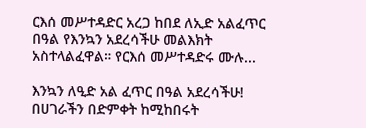ርእሰ መሥተዳድር አረጋ ከበደ ለኢድ አልፈጥር በዓል የእንኳን አደረሳችሁ መልእክት አስተላልፈዋል። የርእሰ መሥተዳድሩ ሙሉ...

እንኳን ለዒድ አል ፈጥር በዓል አደረሳችሁ! በሀገራችን በድምቀት ከሚከበሩት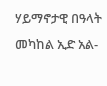ሃይማኖታዊ በዓላት መካከል ኢድ አል-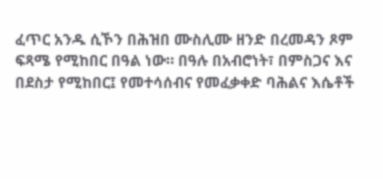ፈጥር አንዱ ሲኾን በሕዝበ ሙስሊሙ ዘንድ በረመዳን ጾም ፍጻሜ የሚከበር በዓል ነው። በዓሉ በአብሮነት፣ በምስጋና እና በደስታ የሚከበር፤ የመተሳሰብና የመፈቃቀድ ባሕልና እሴቶች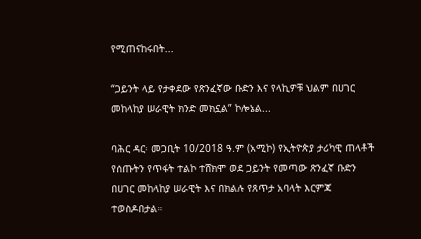የሚጠናከሩበት...

“ጋይንት ላይ የታቀደው የጽንፈኛው ቡድን እና የላኪዎቹ ህልም በሀገር መከላከያ ሠራዊት ክንድ መክኗል” ኮሎኔል...

ባሕር ዳር፡ መጋቢት 10/2018 ዓ.ም (አሚኮ) የኢትዮጵያ ታሪካዊ ጠላቶች የሰጡትን የጥፋት ተልኮ ተሸክሞ ወደ ጋይንት የመጣው ጽንፈኛ ቡድን በሀገር መከላከያ ሠራዊት እና በክልሉ የጸጥታ አባላት እርምጃ ተወስዶበታል።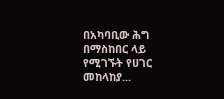በአካባቢው ሕግ በማስከበር ላይ የሚገኙት የሀገር መከላከያ...